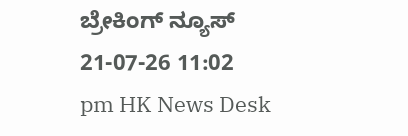ಬ್ರೇಕಿಂಗ್ ನ್ಯೂಸ್
21-07-26 11:02 pm HK News Desk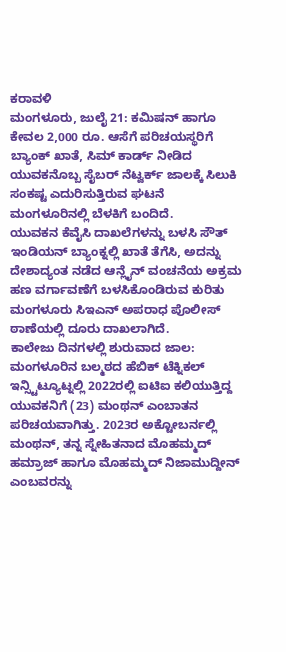ಕರಾವಳಿ
ಮಂಗಳೂರು, ಜುಲೈ 21: ಕಮಿಷನ್ ಹಾಗೂ ಕೇವಲ 2,000 ರೂ. ಆಸೆಗೆ ಪರಿಚಯಸ್ಥರಿಗೆ ಬ್ಯಾಂಕ್ ಖಾತೆ, ಸಿಮ್ ಕಾರ್ಡ್ ನೀಡಿದ ಯುವಕನೊಬ್ಬ ಸೈಬರ್ ನೆಟ್ವರ್ಕ್ ಜಾಲಕ್ಕೆ ಸಿಲುಕಿ ಸಂಕಷ್ಟ ಎದುರಿಸುತ್ತಿರುವ ಘಟನೆ ಮಂಗಳೂರಿನಲ್ಲಿ ಬೆಳಕಿಗೆ ಬಂದಿದೆ.
ಯುವಕನ ಕೆವೈಸಿ ದಾಖಲೆಗಳನ್ನು ಬಳಸಿ ಸೌತ್ ಇಂಡಿಯನ್ ಬ್ಯಾಂಕ್ನಲ್ಲಿ ಖಾತೆ ತೆಗೆಸಿ, ಅದನ್ನು ದೇಶಾದ್ಯಂತ ನಡೆದ ಆನ್ಲೈನ್ ವಂಚನೆಯ ಅಕ್ರಮ ಹಣ ವರ್ಗಾವಣೆಗೆ ಬಳಸಿಕೊಂಡಿರುವ ಕುರಿತು ಮಂಗಳೂರು ಸಿಇಎನ್ ಅಪರಾಧ ಪೊಲೀಸ್ ಠಾಣೆಯಲ್ಲಿ ದೂರು ದಾಖಲಾಗಿದೆ.
ಕಾಲೇಜು ದಿನಗಳಲ್ಲಿ ಶುರುವಾದ ಜಾಲ:
ಮಂಗಳೂರಿನ ಬಲ್ಮಠದ ಹೆಬಿಕ್ ಟೆಕ್ನಿಕಲ್ ಇನ್ಸ್ಟಿಟ್ಯೂಟ್ನಲ್ಲಿ 2022ರಲ್ಲಿ ಐಟಿಐ ಕಲಿಯುತ್ತಿದ್ದ ಯುವಕನಿಗೆ (23) ಮಂಥನ್ ಎಂಬಾತನ ಪರಿಚಯವಾಗಿತ್ತು. 2023ರ ಅಕ್ಟೋಬರ್ನಲ್ಲಿ ಮಂಥನ್, ತನ್ನ ಸ್ನೇಹಿತನಾದ ಮೊಹಮ್ಮದ್ ಹಮ್ರಾಜ್ ಹಾಗೂ ಮೊಹಮ್ಮದ್ ನಿಜಾಮುದ್ದೀನ್ ಎಂಬವರನ್ನು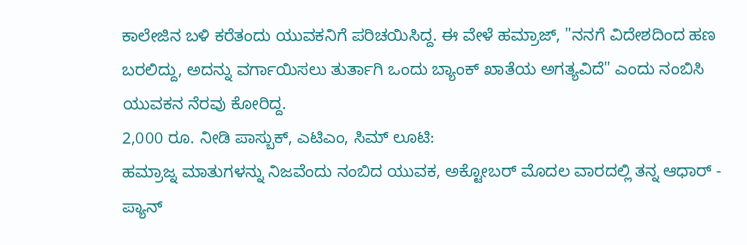ಕಾಲೇಜಿನ ಬಳಿ ಕರೆತಂದು ಯುವಕನಿಗೆ ಪರಿಚಯಿಸಿದ್ದ. ಈ ವೇಳೆ ಹಮ್ರಾಜ್, "ನನಗೆ ವಿದೇಶದಿಂದ ಹಣ ಬರಲಿದ್ದು, ಅದನ್ನು ವರ್ಗಾಯಿಸಲು ತುರ್ತಾಗಿ ಒಂದು ಬ್ಯಾಂಕ್ ಖಾತೆಯ ಅಗತ್ಯವಿದೆ" ಎಂದು ನಂಬಿಸಿ ಯುವಕನ ನೆರವು ಕೋರಿದ್ದ.
2,000 ರೂ. ನೀಡಿ ಪಾಸ್ಬುಕ್, ಎಟಿಎಂ, ಸಿಮ್ ಲೂಟಿ:
ಹಮ್ರಾಜ್ನ ಮಾತುಗಳನ್ನು ನಿಜವೆಂದು ನಂಬಿದ ಯುವಕ, ಅಕ್ಟೋಬರ್ ಮೊದಲ ವಾರದಲ್ಲಿ ತನ್ನ ಆಧಾರ್ - ಪ್ಯಾನ್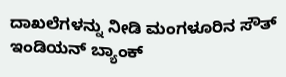ದಾಖಲೆಗಳನ್ನು ನೀಡಿ ಮಂಗಳೂರಿನ ಸೌತ್ ಇಂಡಿಯನ್ ಬ್ಯಾಂಕ್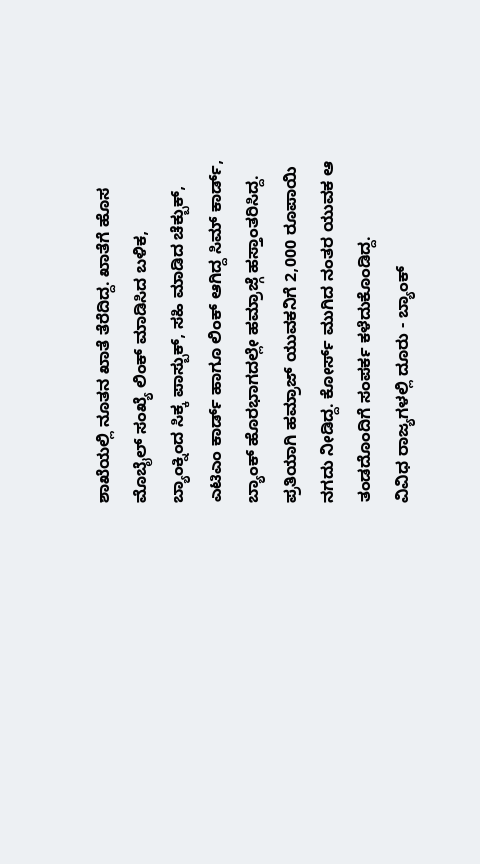ಶಾಖೆಯಲ್ಲಿ ನೂತನ ಖಾತೆ ತೆರೆದಿದ್ದ. ಖಾತೆಗೆ ಹೊಸ ಮೊಬೈಲ್ ಸಂಖ್ಯೆ ಲಿಂಕ್ ಮಾಡಿಸಿದ ಬಳಿಕ, ಬ್ಯಾಂಕ್ನಿಂದ ಸಿಕ್ಕ ಪಾಸ್ಬುಕ್, ಸಹಿ ಮಾಡಿದ ಚೆಕ್ಬುಕ್, ಎಟಿಎಂ ಕಾರ್ಡ್ ಹಾಗೂ ಲಿಂಕ್ ಆಗಿದ್ದ ಸಿಮ್ ಕಾರ್ಡ್, ಬ್ಯಾಂಕ್ ಹೊರಭಾಗದಲ್ಲೇ ಹಮ್ರಾಜ್ಗೆ ಹಸ್ತಾಂತರಿಸಿದ್ದ. ಪ್ರತಿಯಾಗಿ ಹಮ್ರಾಜ್ ಯುವಕನಿಗೆ 2,000 ರೂಪಾಯಿ ನಗದು ನೀಡಿದ್ದ. ಕೋರ್ಸ್ ಮುಗಿದ ನಂತರ ಯುವಕ ಆ ತಂಡದೊಂದಿಗೆ ಸಂಪರ್ಕ ಕಳೆದುಕೊಂಡಿದ್ದ.
ವಿವಿಧ ರಾಜ್ಯಗಳಲ್ಲಿ ದೂರು - ಬ್ಯಾಂಕ್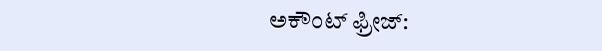ಅಕೌಂಟ್ ಫ್ರೀಜ್: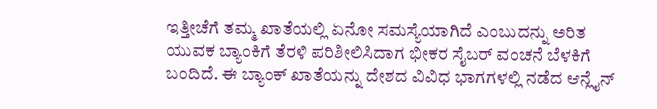ಇತ್ತೀಚೆಗೆ ತಮ್ಮ ಖಾತೆಯಲ್ಲಿ ಏನೋ ಸಮಸ್ಯೆಯಾಗಿದೆ ಎಂಬುದನ್ನು ಅರಿತ ಯುವಕ ಬ್ಯಾಂಕಿಗೆ ತೆರಳಿ ಪರಿಶೀಲಿಸಿದಾಗ ಭೀಕರ ಸೈಬರ್ ವಂಚನೆ ಬೆಳಕಿಗೆ ಬಂದಿದೆ. ಈ ಬ್ಯಾಂಕ್ ಖಾತೆಯನ್ನು ದೇಶದ ವಿವಿಧ ಭಾಗಗಳಲ್ಲಿ ನಡೆದ ಆನ್ಲೈನ್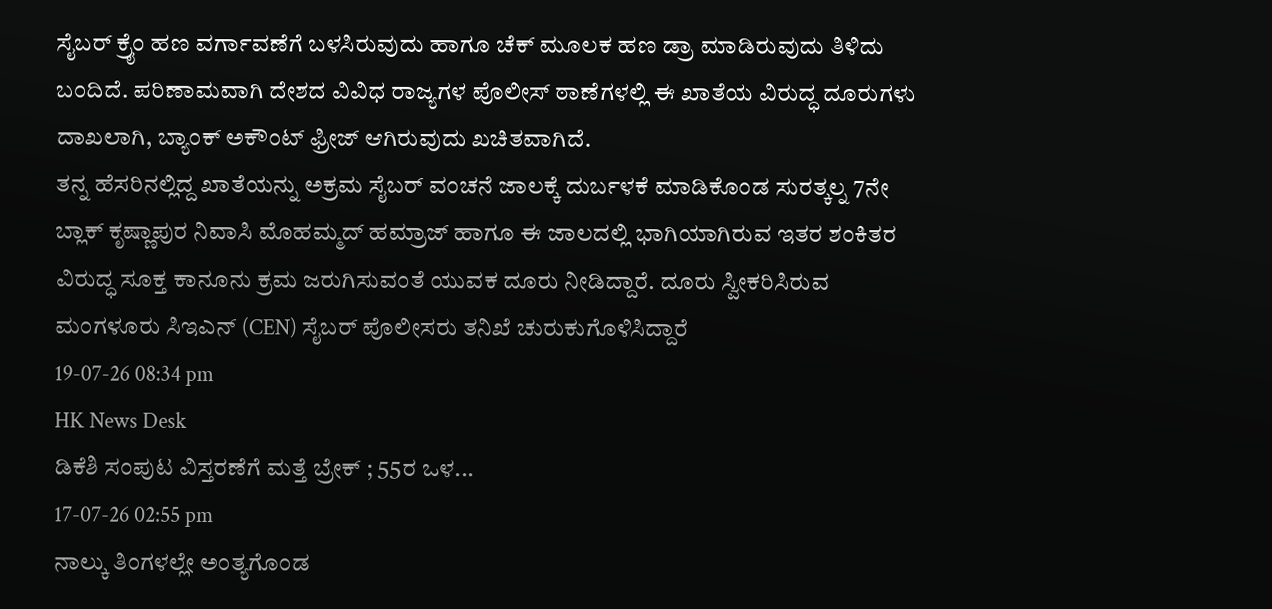ಸೈಬರ್ ಕ್ರೈಂ ಹಣ ವರ್ಗಾವಣೆಗೆ ಬಳಸಿರುವುದು ಹಾಗೂ ಚೆಕ್ ಮೂಲಕ ಹಣ ಡ್ರಾ ಮಾಡಿರುವುದು ತಿಳಿದು ಬಂದಿದೆ. ಪರಿಣಾಮವಾಗಿ ದೇಶದ ವಿವಿಧ ರಾಜ್ಯಗಳ ಪೊಲೀಸ್ ಠಾಣೆಗಳಲ್ಲಿ ಈ ಖಾತೆಯ ವಿರುದ್ಧ ದೂರುಗಳು ದಾಖಲಾಗಿ, ಬ್ಯಾಂಕ್ ಅಕೌಂಟ್ ಫ್ರೀಜ್ ಆಗಿರುವುದು ಖಚಿತವಾಗಿದೆ.
ತನ್ನ ಹೆಸರಿನಲ್ಲಿದ್ದ ಖಾತೆಯನ್ನು ಅಕ್ರಮ ಸೈಬರ್ ವಂಚನೆ ಜಾಲಕ್ಕೆ ದುರ್ಬಳಕೆ ಮಾಡಿಕೊಂಡ ಸುರತ್ಕಲ್ನ 7ನೇ ಬ್ಲಾಕ್ ಕೃಷ್ಣಾಪುರ ನಿವಾಸಿ ಮೊಹಮ್ಮದ್ ಹಮ್ರಾಜ್ ಹಾಗೂ ಈ ಜಾಲದಲ್ಲಿ ಭಾಗಿಯಾಗಿರುವ ಇತರ ಶಂಕಿತರ ವಿರುದ್ಧ ಸೂಕ್ತ ಕಾನೂನು ಕ್ರಮ ಜರುಗಿಸುವಂತೆ ಯುವಕ ದೂರು ನೀಡಿದ್ದಾರೆ. ದೂರು ಸ್ವೀಕರಿಸಿರುವ ಮಂಗಳೂರು ಸಿಇಎನ್ (CEN) ಸೈಬರ್ ಪೊಲೀಸರು ತನಿಖೆ ಚುರುಕುಗೊಳಿಸಿದ್ದಾರೆ
19-07-26 08:34 pm
HK News Desk
ಡಿಕೆಶಿ ಸಂಪುಟ ವಿಸ್ತರಣೆಗೆ ಮತ್ತೆ ಬ್ರೇಕ್ ; 55ರ ಒಳ...
17-07-26 02:55 pm
ನಾಲ್ಕು ತಿಂಗಳಲ್ಲೇ ಅಂತ್ಯಗೊಂಡ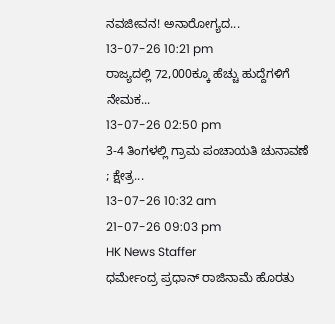ನವಜೀವನ! ಅನಾರೋಗ್ಯದ...
13-07-26 10:21 pm
ರಾಜ್ಯದಲ್ಲಿ 72,000ಕ್ಕೂ ಹೆಚ್ಚು ಹುದ್ದೆಗಳಿಗೆ ನೇಮಕ...
13-07-26 02:50 pm
3-4 ತಿಂಗಳಲ್ಲಿ ಗ್ರಾಮ ಪಂಚಾಯತಿ ಚುನಾವಣೆ ; ಕ್ಷೇತ್ರ...
13-07-26 10:32 am
21-07-26 09:03 pm
HK News Staffer
ಧರ್ಮೇಂದ್ರ ಪ್ರಧಾನ್ ರಾಜಿನಾಮೆ ಹೊರತು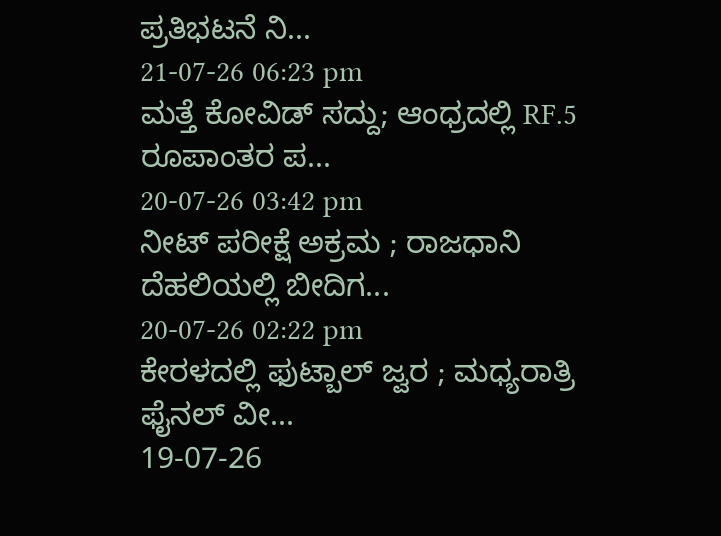ಪ್ರತಿಭಟನೆ ನಿ...
21-07-26 06:23 pm
ಮತ್ತೆ ಕೋವಿಡ್ ಸದ್ದು; ಆಂಧ್ರದಲ್ಲಿ RF.5 ರೂಪಾಂತರ ಪ...
20-07-26 03:42 pm
ನೀಟ್ ಪರೀಕ್ಷೆ ಅಕ್ರಮ ; ರಾಜಧಾನಿ ದೆಹಲಿಯಲ್ಲಿ ಬೀದಿಗ...
20-07-26 02:22 pm
ಕೇರಳದಲ್ಲಿ ಫುಟ್ಬಾಲ್ ಜ್ವರ ; ಮಧ್ಯರಾತ್ರಿ ಫೈನಲ್ ವೀ...
19-07-26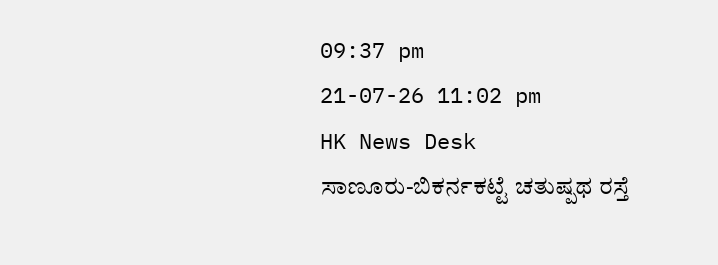09:37 pm
21-07-26 11:02 pm
HK News Desk
ಸಾಣೂರು-ಬಿಕರ್ನಕಟ್ಟೆ ಚತುಷ್ಪಥ ರಸ್ತೆ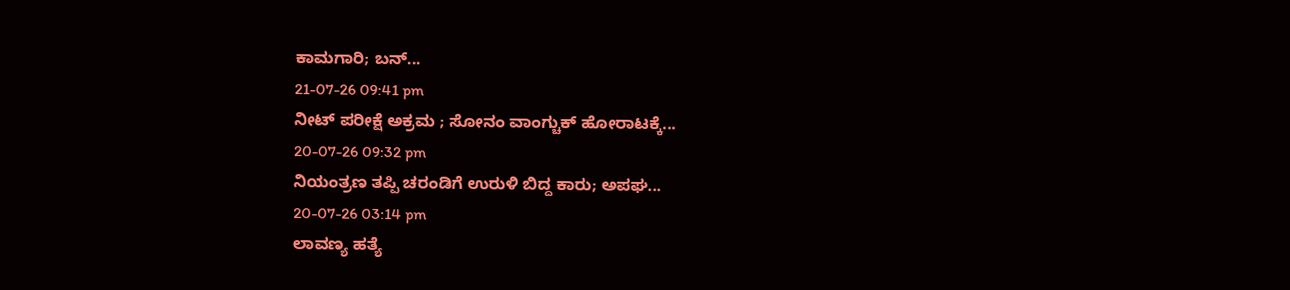ಕಾಮಗಾರಿ; ಬನ್...
21-07-26 09:41 pm
ನೀಟ್ ಪರೀಕ್ಷೆ ಅಕ್ರಮ ; ಸೋನಂ ವಾಂಗ್ಚುಕ್ ಹೋರಾಟಕ್ಕೆ...
20-07-26 09:32 pm
ನಿಯಂತ್ರಣ ತಪ್ಪಿ ಚರಂಡಿಗೆ ಉರುಳಿ ಬಿದ್ದ ಕಾರು; ಅಪಘ...
20-07-26 03:14 pm
ಲಾವಣ್ಯ ಹತ್ಯೆ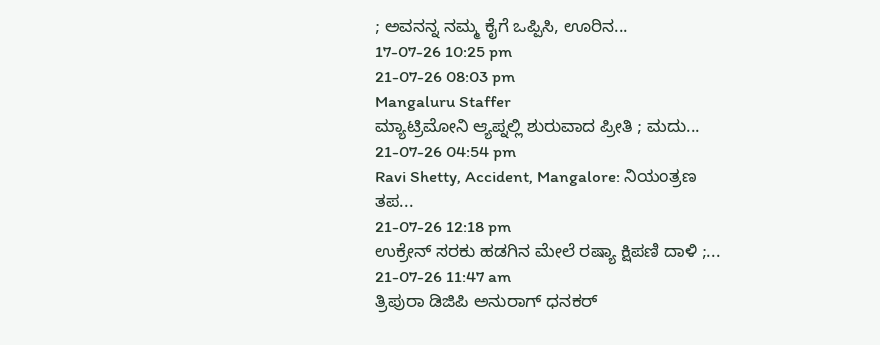; ಅವನನ್ನ ನಮ್ಮ ಕೈಗೆ ಒಪ್ಪಿಸಿ, ಊರಿನ...
17-07-26 10:25 pm
21-07-26 08:03 pm
Mangaluru Staffer
ಮ್ಯಾಟ್ರಿಮೋನಿ ಆ್ಯಪ್ನಲ್ಲಿ ಶುರುವಾದ ಪ್ರೀತಿ ; ಮದು...
21-07-26 04:54 pm
Ravi Shetty, Accident, Mangalore: ನಿಯಂತ್ರಣ ತಪ...
21-07-26 12:18 pm
ಉಕ್ರೇನ್ ಸರಕು ಹಡಗಿನ ಮೇಲೆ ರಷ್ಯಾ ಕ್ಷಿಪಣಿ ದಾಳಿ ;...
21-07-26 11:47 am
ತ್ರಿಪುರಾ ಡಿಜಿಪಿ ಅನುರಾಗ್ ಧನಕರ್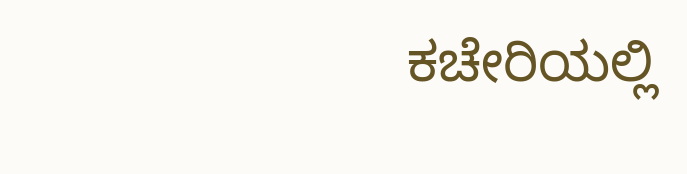ಕಚೇರಿಯಲ್ಲಿ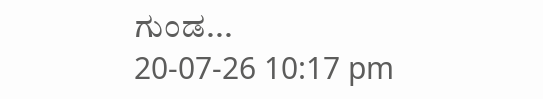ಗುಂಡ...
20-07-26 10:17 pm